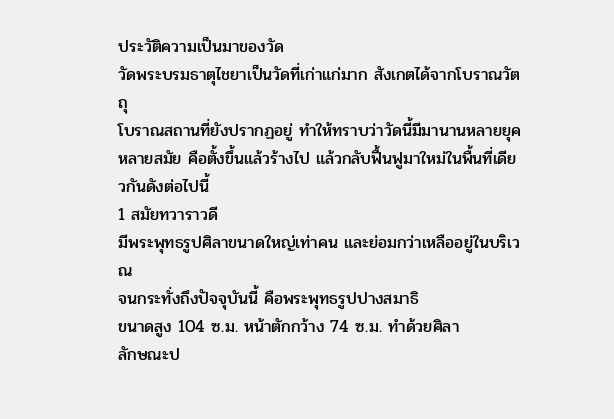ประวัติความเป็นมาของวัด
วัดพระบรมธาตุไชยาเป็นวัดที่เก่าแก่มาก สังเกตได้จากโบราณวัตถุ
โบราณสถานที่ยังปรากฏอยู่ ทำให้ทราบว่าวัดนี้มีมานานหลายยุค
หลายสมัย คือตั้งขึ้นแล้วร้างไป แล้วกลับฟื้นฟูมาใหม่ในพื้นที่เดียวกันดังต่อไปนี้
1 สมัยทวาราวดี
มีพระพุทธรูปศิลาขนาดใหญ่เท่าคน และย่อมกว่าเหลืออยู่ในบริเวณ
จนกระทั่งถึงปัจจุบันนี้ คือพระพุทธรูปปางสมาธิ
ขนาดสูง 104 ซ.ม. หน้าตักกว้าง 74 ซ.ม. ทำด้วยศิลา
ลักษณะป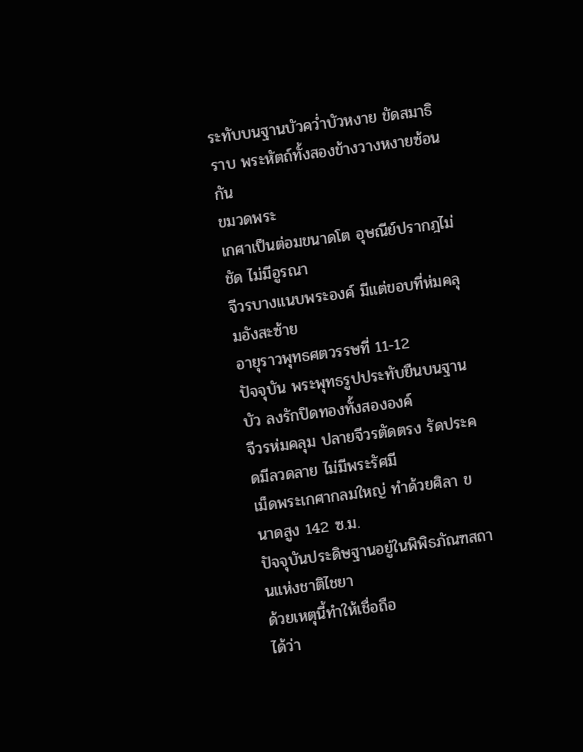ระทับบนฐานบัวคว่ำบัวหงาย ขัดสมาธิราบ พระหัตถ์ทั้งสองข้างวางหงายซ้อนกัน
ขมวดพระ
เกศาเป็นต่อมขนาดโต อุษณีย์ปรากฎไม่ชัด ไม่มีอูรณา
จีวรบางแนบพระองค์ มีแต่ขอบที่ห่มคลุมอังสะซ้าย
อายุราวพุทธศตวรรษที่ 11-12
ปัจจุบัน พระพุทธรูปประทับยืนบนฐานบัว ลงรักปิดทองทั้งสององค์
จีวรห่มคลุม ปลายจีวรตัดตรง รัดประคดมีลวดลาย ไม่มีพระรัศมี
เม็ดพระเกศากลมใหญ่ ทำด้วยศิลา ขนาดสูง 142 ซ.ม.
ปัจจุบันประดิษฐานอยู่ในพิพิธภัณฑสถานแห่งชาติไชยา
ด้วยเหตุนี้ทำให้เชื่อถือ
ได้ว่า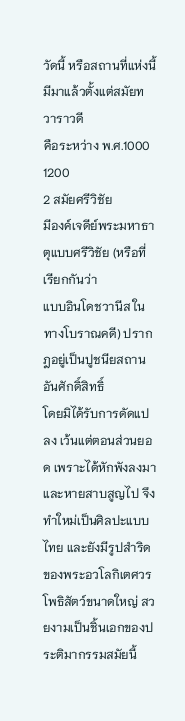วัดนี้ หรือสถานที่แห่งนี้ มีมาแล้วตั้งแต่สมัยทวาราวดี
คือระหว่าง พ.ศ.1000 1200
2 สมัยศรีวิชัย
มีองค์เจดีย์พระมหาธาตุแบบศรีวิชัย (หรือที่เรียกกันว่า
แบบอินโดชวานีส ในทางโบราณคดี) ปรากฎอยู่เป็นปูชนียสถานอันศักดิ์สิทธิ์
โดยมิได้รับการดัดแปลง เว้นแต่ตอนส่วนยอด เพราะได้หักพังลงมา
และหายสาบสูญไป จึงทำใหม่เป็นศิลปะแบบไทย และยังมีรูปสำริด
ของพระอวโลกิเตศวรโพธิสัตว์ขนาดใหญ่ สวยงามเป็นชิ้นเอกของประติมากรรมสมัยนี้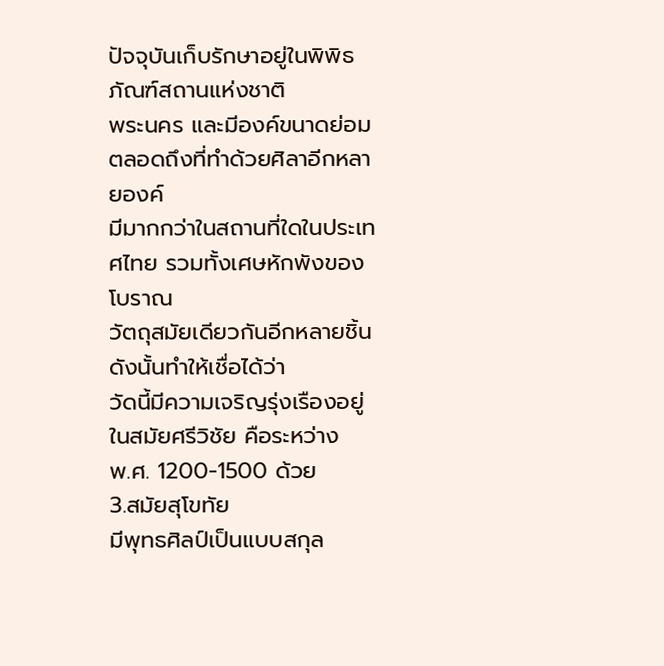ปัจจุบันเก็บรักษาอยู่ในพิพิธภัณฑ์สถานแห่งชาติ
พระนคร และมีองค์ขนาดย่อม ตลอดถึงที่ทำด้วยศิลาอีกหลายองค์
มีมากกว่าในสถานที่ใดในประเทศไทย รวมทั้งเศษหักพังของโบราณ
วัตถุสมัยเดียวกันอีกหลายชิ้น ดังนั้นทำให้เชื่อได้ว่า
วัดนี้มีความเจริญรุ่งเรืองอยู่ในสมัยศรีวิชัย คือระหว่าง
พ.ศ. 1200-1500 ด้วย
3.สมัยสุโขทัย
มีพุทธศิลป์เป็นแบบสกุล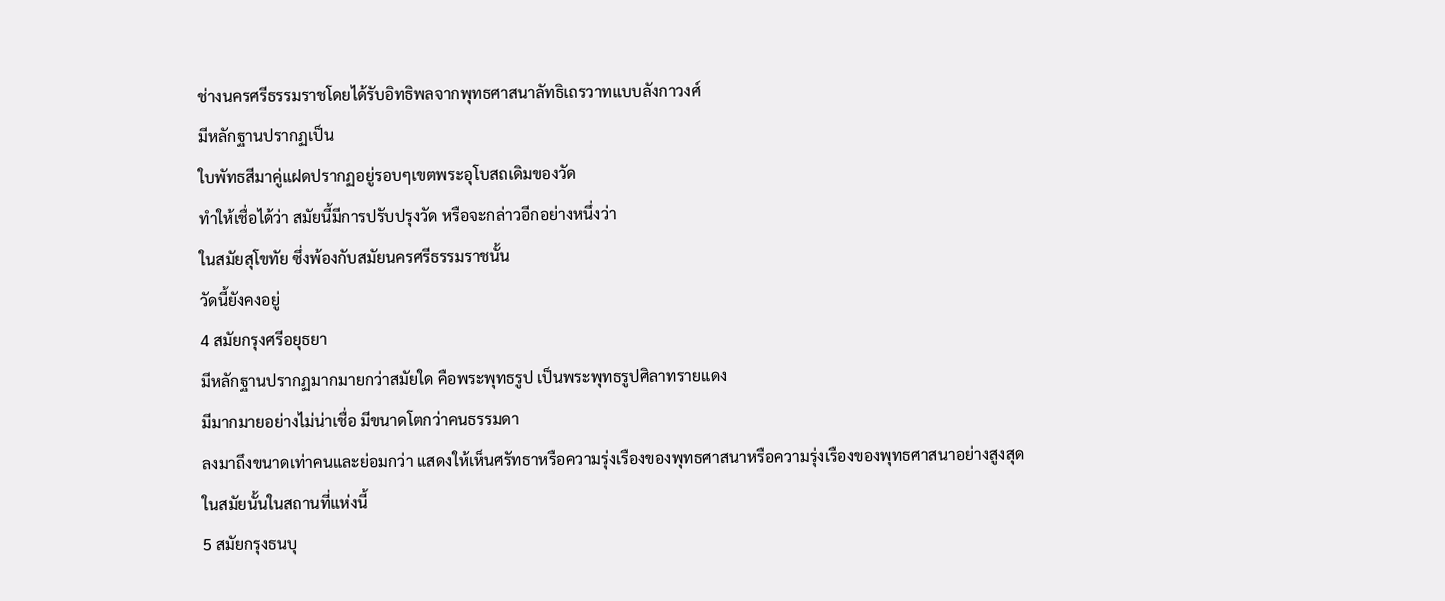ช่างนครศรีธรรมราชโดยได้รับอิทธิพลจากพุทธศาสนาลัทธิเถรวาทแบบลังกาวงศ์
มีหลักฐานปรากฏเป็น
ใบพัทธสีมาคู่แฝดปรากฏอยู่รอบๆเขตพระอุโบสถเดิมของวัด
ทำให้เชื่อได้ว่า สมัยนี้มีการปรับปรุงวัด หรือจะกล่าวอีกอย่างหนึ่งว่า
ในสมัยสุโขทัย ซึ่งพ้องกับสมัยนครศรีธรรมราชนั้น
วัดนี้ยังคงอยู่
4 สมัยกรุงศรีอยุธยา
มีหลักฐานปรากฏมากมายกว่าสมัยใด คือพระพุทธรูป เป็นพระพุทธรูปศิลาทรายแดง
มีมากมายอย่างไม่น่าเชื่อ มีขนาดโตกว่าคนธรรมดา
ลงมาถึงขนาดเท่าคนและย่อมกว่า แสดงให้เห็นศรัทธาหรือความรุ่งเรืองของพุทธศาสนาหรือความรุ่งเรืองของพุทธศาสนาอย่างสูงสุด
ในสมัยนั้นในสถานที่แห่งนี้
5 สมัยกรุงธนบุ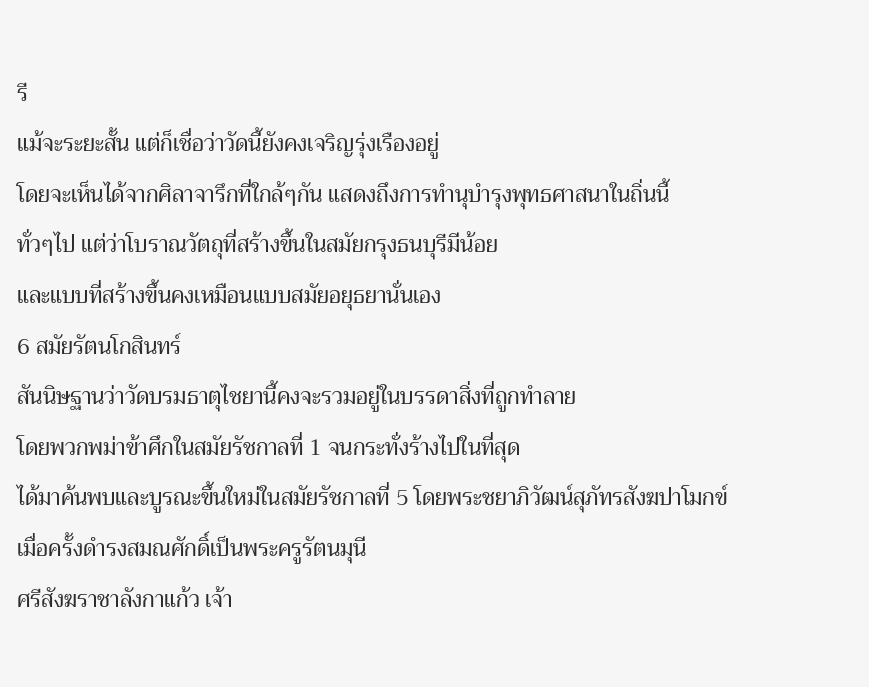รี
แม้จะระยะสั้น แต่ก็เชื่อว่าวัดนี้ยังคงเจริญรุ่งเรืองอยู่
โดยจะเห็นได้จากศิลาจารึกที่ใกล้ๆกัน แสดงถึงการทำนุบำรุงพุทธศาสนาในถิ่นนี้
ทั่วๆไป แต่ว่าโบราณวัตถุที่สร้างขึ้นในสมัยกรุงธนบุรีมีน้อย
และแบบที่สร้างขึ้นคงเหมือนแบบสมัยอยุธยานั่นเอง
6 สมัยรัตนโกสินทร์
สันนิษฐานว่าวัดบรมธาตุไชยานี้คงจะรวมอยู่ในบรรดาสิ่งที่ถูกทำลาย
โดยพวกพม่าข้าศึกในสมัยรัชกาลที่ 1 จนกระทั่งร้างไปในที่สุด
ได้มาค้นพบและบูรณะขึ้นใหม่ในสมัยรัชกาลที่ 5 โดยพระชยาภิวัฒน์สุภัทรสังฆปาโมกข์
เมื่อครั้งดำรงสมณศักดิ์เป็นพระครูรัตนมุนี
ศรีสังฆราชาลังกาแก้ว เจ้า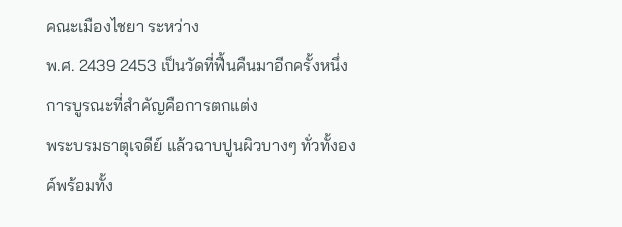คณะเมืองไชยา ระหว่าง
พ.ศ. 2439 2453 เป็นวัดที่ฟื้นคืนมาอีกครั้งหนึ่ง
การบูรณะที่สำคัญคือการตกแต่ง
พระบรมธาตุเจดีย์ แล้วฉาบปูนผิวบางๆ ทั่วทั้งองค์พร้อมทั้ง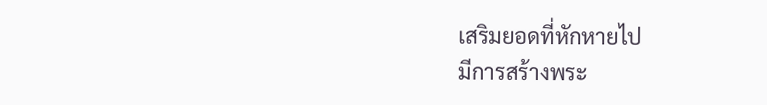เสริมยอดที่หักหายไป
มีการสร้างพระ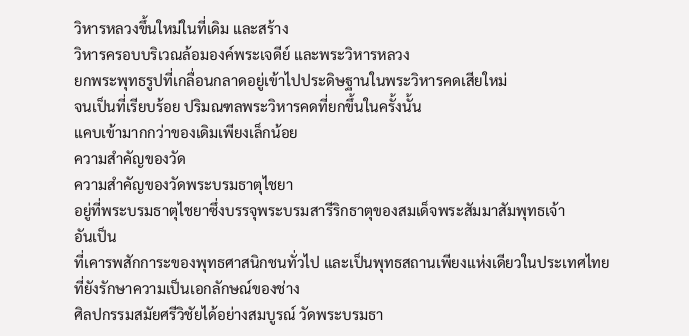วิหารหลวงขึ้นใหม่ในที่เดิม และสร้าง
วิหารครอบบริเวณล้อมองค์พระเจดีย์ และพระวิหารหลวง
ยกพระพุทธรูปที่เกลื่อนกลาดอยู่เข้าไปประดิษฐานในพระวิหารคดเสียใหม่
จนเป็นที่เรียบร้อย ปริมณฑลพระวิหารคดที่ยกขึ้นในครั้งนั้น
แคบเข้ามากกว่าของเดิมเพียงเล็กน้อย
ความสำคัญของวัด
ความสำคัญของวัดพระบรมธาตุไชยา
อยู่ที่พระบรมธาตุไชยาซึ่งบรรจุพระบรมสารีริกธาตุของสมเด็จพระสัมมาสัมพุทธเจ้า
อันเป็น
ที่เคารพสักการะของพุทธศาสนิกชนทั่วไป และเป็นพุทธสถานเพียงแห่งเดียวในประเทศไทย
ที่ยังรักษาความเป็นเอกลักษณ์ของช่าง
ศิลปกรรมสมัยศรีวิชัยได้อย่างสมบูรณ์ วัดพระบรมธา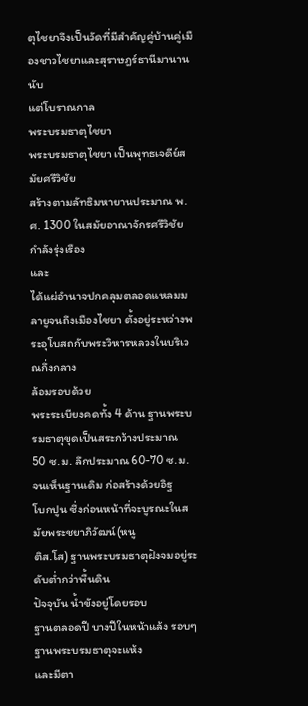ตุไชยาจึงเป็นวัดที่มีสำคัญคู่บ้านคู่เมืองชาวไชยาและสุราษฎร์ธานีมานานนับ
แต่โบราณกาล
พระบรมธาตุไชยา
พระบรมธาตุไชยา เป็นพุทธเจดีย์สมัยศรีวิชัย
สร้างตามลัทธิมหายานประมาณ พ.ศ. 1300 ในสมัยอาณาจักรศรีวิชัยกำลังรุ่งเรือง
และ
ได้แผ่อำนาจปกคลุมตลอดแหลมมลายูจนถึงเมืองไชยา ตั้งอยู่ระหว่างพระอุโบสถกับพระวิหารหลวงในบริเวณกึ่งกลาง
ล้อมรอบด้วย
พระระเบียงคดทั้ง 4 ด้าน ฐานพระบรมธาตุขุดเป็นสระกว้างประมาณ
50 ซ.ม. ลึกประมาณ 60-70 ซ.ม. จนเห็นฐานเดิม ก่อสร้างด้วยอิฐ
โบกปูน ซึ่งก่อนหน้าที่จะบูรณะในสมัยพระชยาภิวัฒน์(หนู
ติส.โส) ฐานพระบรมธาตุฝังจมอยู่ระดับต่ำกว่าพื้นดิน
ปัจจุบัน น้ำขังอยู่โดยรอบ
ฐานตลอดปี บางปีในหน้าแล้ง รอบๆฐานพระบรมธาตุจะแห้ง
และมีตา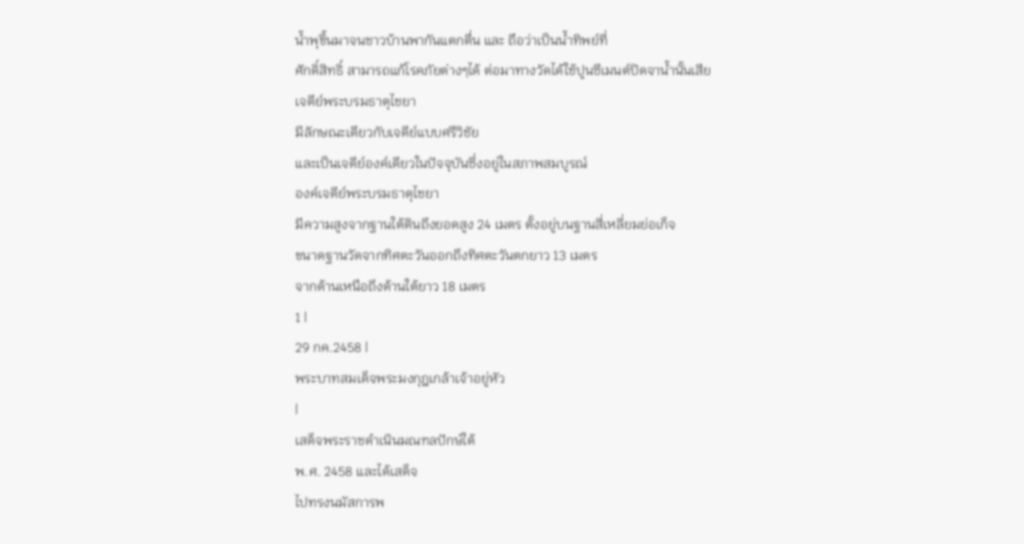น้ำพุขึ้นมาจนชาวบ้านพากันแตกตื่น และ ถือว่าเป็นน้ำทิพย์ที่
ศักดิ์สิทธิ์ สามารถแก้โรคภัยต่างๆได้ ต่อมาทางวัดได้ใช้ปูนซีเมนต์ปิดจาน้ำนั้นเสีย
เจดีย์พระบรมธาตุไชยา
มีลักษณะเดียวกับเจดีย์แบบศรีวิชัย
และเป็นเจดีย์องค์เดียวในปัจจุบันซึ่งอยู่ในสภาพสมบูรณ์
องค์เจดีย์พระบรมธาตุไชยา
มีความสูงจากฐานใต้ดินถึงยอดสูง 24 เมตร ตั้งอยู่บนฐานสี่เหลี่ยมย่อเก็จ
ขนาดฐานวัดจากทิศตะวันออกถึงทิศตะวันตกยาว 13 เมตร
จากด้านเหนือถึงด้านใต้ยาว 18 เมตร
1 |
29 กค.2458 |
พระบาทสมเด็จพระมงกุฎเกล้าเจ้าอยู่หัว
|
เสด็จพระราชดำเนินมณฑลปักษ์ใต้
พ.ศ. 2458 และได้เสด็จ
ไปทรงนมัสการพ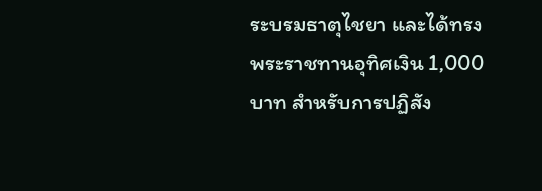ระบรมธาตุไชยา และได้ทรง
พระราชทานอุทิศเงิน 1,000 บาท สำหรับการปฏิสัง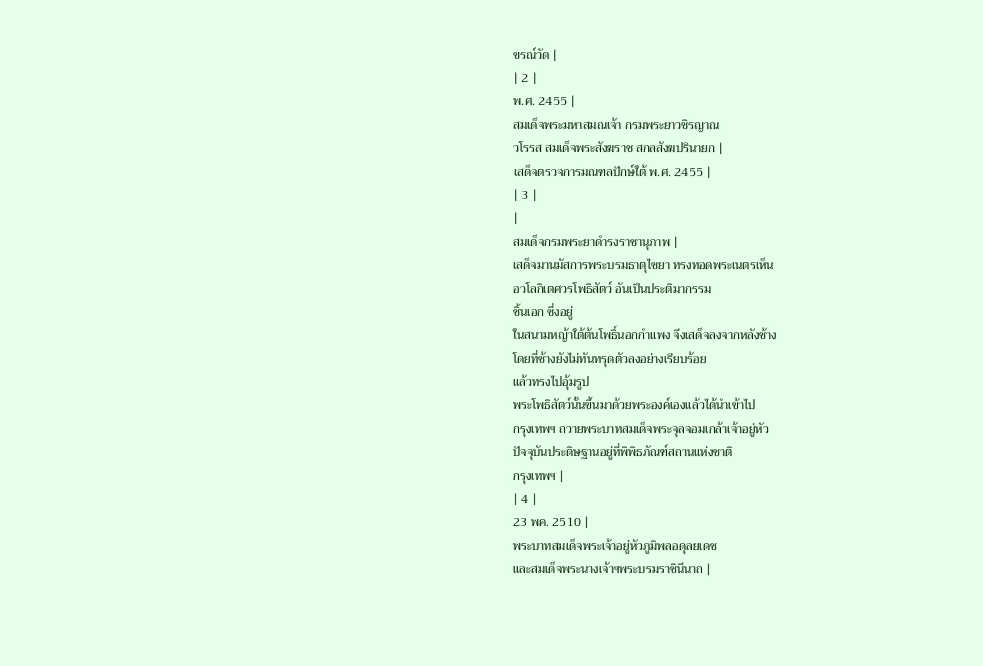ขรณ์วัด |
| 2 |
พ.ศ. 2455 |
สมเด็จพระมหาสมณเจ้า กรมพระยาวชิรญาณ
วโรรส สมเด็จพระสังฆราช สกลสังฆปรินายก |
เสด็จตรวจการมณฑลปักษ์ใต้ พ.ศ. 2455 |
| 3 |
|
สมเด็จกรมพระยาดำรงราชานุภาพ |
เสด็จมานมัสการพระบรมธาตุไชยา ทรงทอดพระเนตรเห็น
อวโลกิเตศวรโพธิสัตว์ อันเป็นประติมากรรม
ชิ้นเอก ซึ่งอยู่
ในสนามหญ้าใต้ต้นโพธิ์นอกกำแพง จึงเสด็จลงจากหลังช้าง
โดยที่ช้างยังไม่ทันทรุดตัวลงอย่างเรียบร้อย
แล้วทรงไปอุ้มรูป
พระโพธิสัตว์นั้นขึ้นมาด้วยพระองค์เองแล้วได้นำเข้าไป
กรุงเทพฯ ถวายพระบาทสมเด็จพระจุลจอมเกล้าเจ้าอยู่หัว
ปัจจุบันประดิษฐานอยู่ที่พิพิธภัณฑ์สถานแห่งชาติ
กรุงเทพฯ |
| 4 |
23 พค. 2510 |
พระบาทสมเด็จพระเจ้าอยู่หัวภูมิพลอดุลยเดช
และสมเด็จพระนางเจ้าฯพระบรมราชินีนาถ |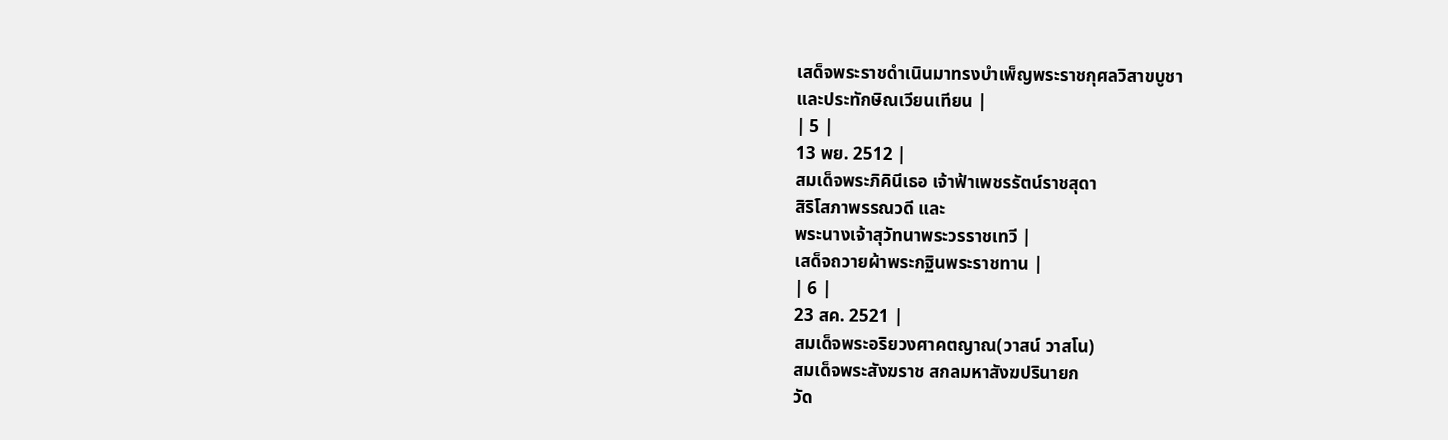เสด็จพระราชดำเนินมาทรงบำเพ็ญพระราชกุศลวิสาขบูชา
และประทักษิณเวียนเทียน |
| 5 |
13 พย. 2512 |
สมเด็จพระภิคินีเธอ เจ้าฟ้าเพชรรัตน์ราชสุดา
สิริโสภาพรรณวดี และ
พระนางเจ้าสุวัทนาพระวรราชเทวี |
เสด็จถวายผ้าพระกฐินพระราชทาน |
| 6 |
23 สค. 2521 |
สมเด็จพระอริยวงศาคตญาณ(วาสน์ วาสโน)
สมเด็จพระสังฆราช สกลมหาสังฆปรินายก
วัด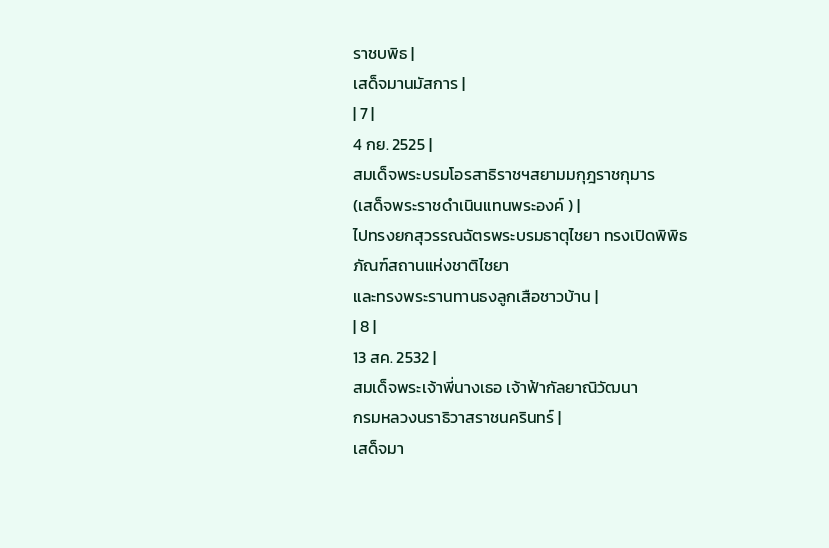ราชบพิธ |
เสด็จมานมัสการ |
| 7 |
4 กย. 2525 |
สมเด็จพระบรมโอรสาธิราชฯสยามมกุฎราชกุมาร
(เสด็จพระราชดำเนินแทนพระองค์ ) |
ไปทรงยกสุวรรณฉัตรพระบรมธาตุไชยา ทรงเปิดพิพิธภัณฑ์สถานแห่งชาติไชยา
และทรงพระรานทานธงลูกเสือชาวบ้าน |
| 8 |
13 สค. 2532 |
สมเด็จพระเจ้าพี่นางเธอ เจ้าฟ้ากัลยาณิวัฒนา
กรมหลวงนราธิวาสราชนครินทร์ |
เสด็จมา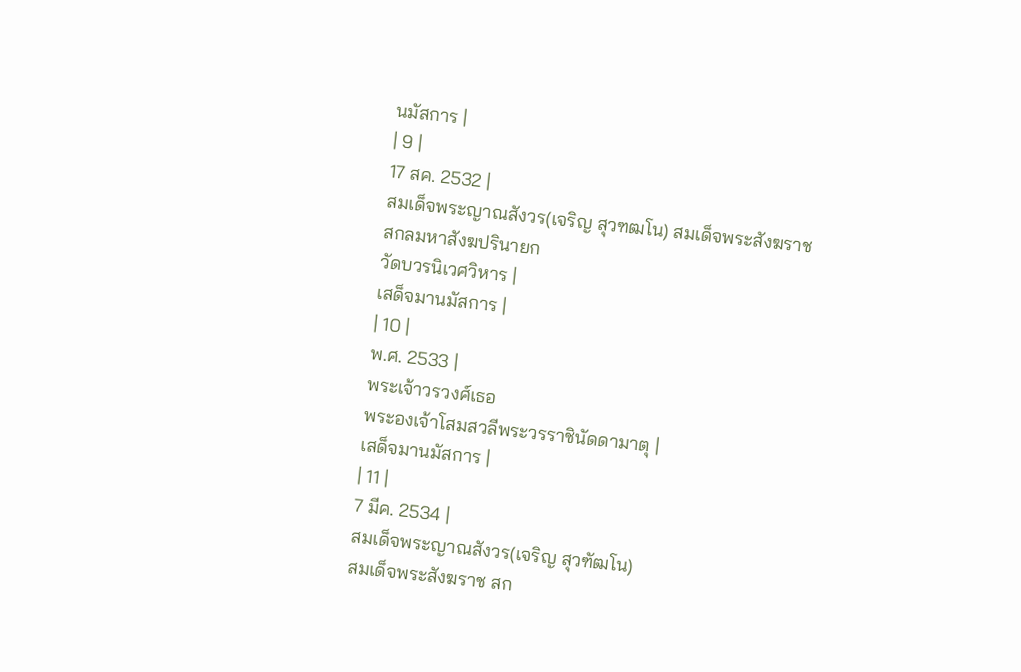นมัสการ |
| 9 |
17 สค. 2532 |
สมเด็จพระญาณสังวร(เจริญ สุวฑฒโน) สมเด็จพระสังฆราช
สกลมหาสังฆปรินายก
วัดบวรนิเวศวิหาร |
เสด็จมานมัสการ |
| 10 |
พ.ศ. 2533 |
พระเจ้าวรวงศ์เธอ
พระองเจ้าโสมสวลีพระวรราชินัดดามาตุ |
เสด็จมานมัสการ |
| 11 |
7 มีค. 2534 |
สมเด็จพระญาณสังวร(เจริญ สุวฑัฒโน)
สมเด็จพระสังฆราช สก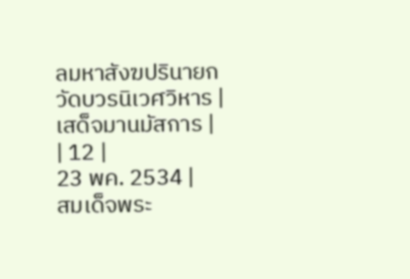ลมหาสังฆปรินายก
วัดบวรนิเวศวิหาร |
เสด็จมานมัสการ |
| 12 |
23 พค. 2534 |
สมเด็จพระ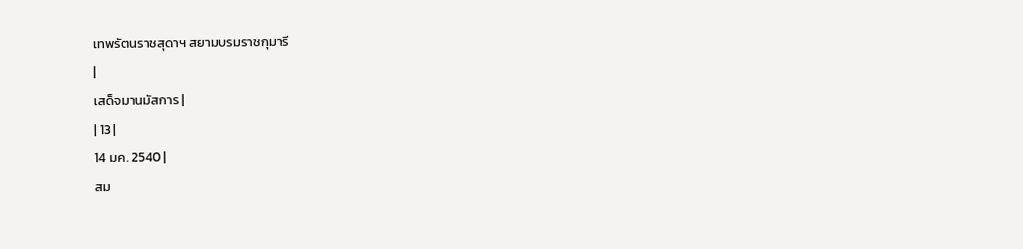เทพรัตนราชสุดาฯ สยามบรมราชกุมารี
|
เสด็จมานมัสการ |
| 13 |
14 มค. 2540 |
สม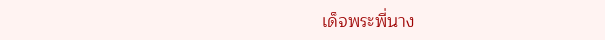เด็จพระพี่นาง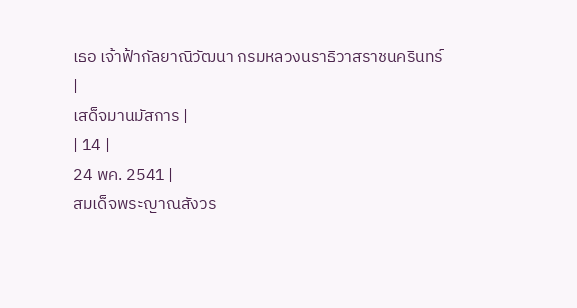เธอ เจ้าฟ้ากัลยาณิวัฒนา กรมหลวงนราธิวาสราชนครินทร์
|
เสด็จมานมัสการ |
| 14 |
24 พค. 2541 |
สมเด็จพระญาณสังวร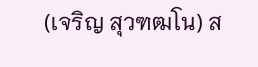(เจริญ สุวฑฒโน) ส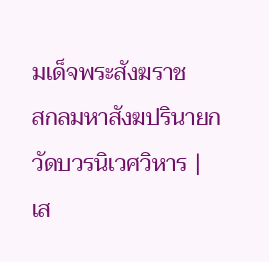มเด็จพระสังฆราช
สกลมหาสังฆปรินายก
วัดบวรนิเวศวิหาร |
เส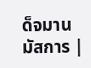ด็จมานมัสการ |